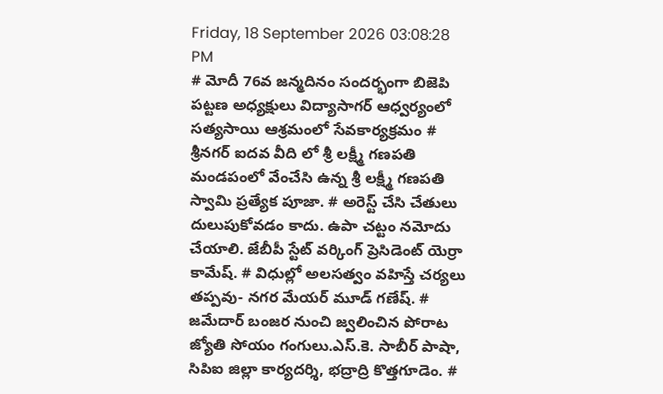Friday, 18 September 2026 03:08:28 PM
# మోదీ 76వ జన్మదినం సందర్భంగా బిజెపి పట్టణ అధ్యక్షులు విద్యాసాగర్ ఆధ్వర్యంలో సత్యసాయి ఆశ్రమంలో సేవకార్యక్రమం # శ్రీనగర్ ఐదవ వీది లో శ్రీ లక్ష్మీ గణపతి మండపంలో వేంచేసి ఉన్న శ్రీ లక్ష్మీ గణపతి స్వామి ప్రత్యేక పూజా. # అరెస్ట్ చేసి చేతులు దులుపుకోవడం కాదు. ఉపా చట్టం నమోదు చేయాలి. జేబీపీ స్టేట్ వర్కింగ్ ప్రెసిడెంట్ యెర్రా కామేష్. # విధుల్లో అలసత్వం వహిస్తే చర్యలు తప్పవు- నగర మేయర్ మూడ్ గణేష్. # జమేదార్ బంజర నుంచి జ్వలించిన పోరాట జ్యోతి సోయం గంగులు.ఎస్.కె. సాబీర్ పాషా, సిపిఐ జిల్లా కార్యదర్శి, భద్రాద్రి కొత్తగూడెం. #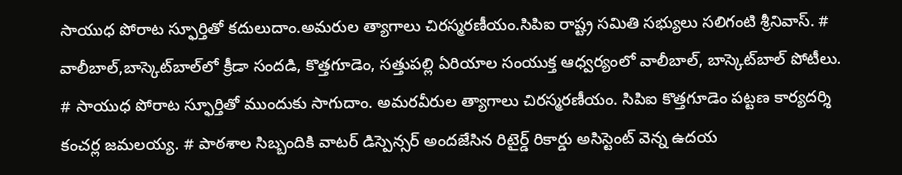సాయుధ పోరాట స్ఫూర్తితో కదులుదాం.అమరుల త్యాగాలు చిరస్మరణీయం.సిపిఐ రాష్ట్ర సమితి సభ్యులు సలిగంటి శ్రీనివాస్. # వాలీబాల్‌,బాస్కెట్‌బాల్‌లో క్రీడా సందడి, కొత్తగూడెం, సత్తుపల్లి ఏరియాల సంయుక్త ఆధ్వర్యంలో వాలీబాల్, బాస్కెట్‌బాల్ పోటీలు. # సాయుధ పోరాట స్ఫూర్తితో ముందుకు సాగుదాం. అమరవీరుల త్యాగాలు చిరస్మరణీయం. సిపిఐ కొత్తగూడెం పట్టణ కార్యదర్శి కంచర్ల జమలయ్య. # పాఠశాల సిబ్బందికి వాటర్ డిస్పెన్సర్ అందజేసిన రిటైర్డ్ రికార్డు అసిస్టెంట్ వెన్న ఉదయ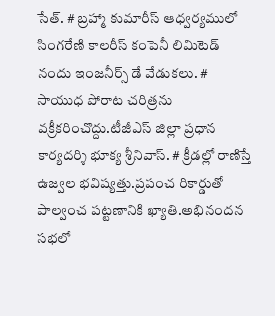సేత్. # బ్రహ్మా కుమారీస్ ఆధ్వర్యములో సింగరేణి కాలరీస్ కంపెనీ లిమిటెడ్ నందు ఇంజనీర్స్ డే వేడుకలు. # సాయుధ పోరాట చరిత్రను వక్రీకరించొద్దు.టీజీఎస్ జిల్లా ప్రధాన కార్యదర్శి భూక్య శ్రీనివాస్. # క్రీడల్లో రాణిస్తే ఉజ్వల భవిష్యత్తు.ప్రపంచ రికార్డుతో పాల్వంచ పట్టణానికి ఖ్యాతి.అభినందన సభలో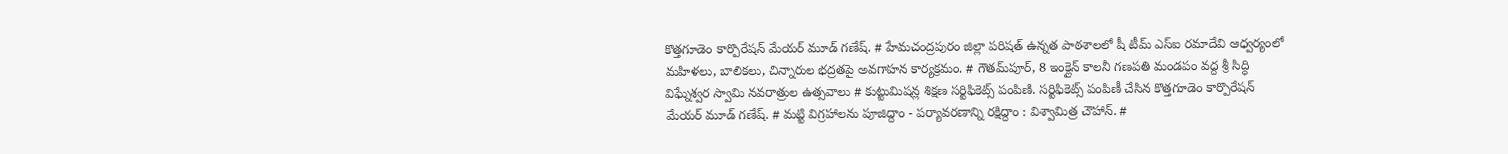కొత్తగూడెం కార్పొరేషన్ మేయర్ మూడ్ గణేష్. # హేమచంద్రపురం జిల్లా పరిషత్ ఉన్నత పాఠశాలలో షీ టీమ్‌ ఎస్‌ఐ రమాదేవి ఆధ్వర్యంలో మహిళలు, బాలికలు, చిన్నారుల భద్రతపై అవగాహన కార్యక్రమం. # గౌతమ్‌పూర్, 8 ఇంక్లైన్ కాలనీ గణపతి మండపం వద్ద శ్రీ సిద్ధి విఘ్నేశ్వర స్వామి నవరాత్రుల ఉత్సవాలు # కుట్టుమిషన్ల శిక్షణ సర్టిఫికెట్స్ పంపిణి. సర్టిఫికెట్స్ పంపిణీ చేసిన కొత్తగూడెం కార్పొరేషన్ మేయర్ మూడ్ గణేష్. # మట్టి విగ్రహాలను పూజిద్దాం - పర్యావరణాన్ని రక్షిద్దాం : విశ్వామిత్ర చౌహాన్. #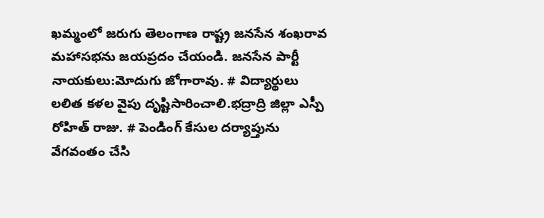ఖమ్మంలో జరుగు తెలంగాణ రాష్ట్ర జనసేన శంఖరావ మహాసభను జయప్రదం చేయండి. జనసేన పార్టీ నాయకులు:మోదుగు జోగారావు. # విద్యార్థులు లలిత కళల వైపు దృష్టిసారించాలి.భద్రాద్రి జిల్లా ఎస్పీ రోహిత్ రాజు. # పెండింగ్ కేసుల దర్యాప్తును వేగవంతం చేసి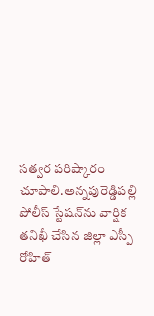సత్వర పరిష్కారం చూపాలి.అన్నపురెడ్డిపల్లి పోలీస్ స్టేషన్‌ను వార్షిక తనిఖీ చేసిన జిల్లా ఎస్పీ రోహిత్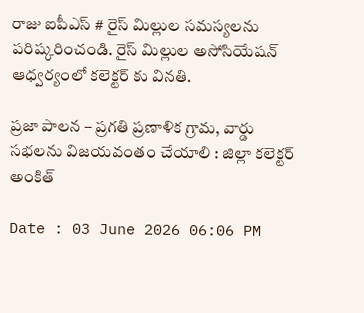రాజు ఐపీఎస్ # రైస్ మిల్లుల సమస్యలను పరిష్కరించండి. రైస్ మిల్లుల అసోసియేషన్ ఆధ్వర్యంలో కలెక్టర్ కు వినతి.

ప్రజా పాలన – ప్రగతి ప్రణాళిక గ్రామ, వార్డు సభలను విజయవంతం చేయాలి : జిల్లా కలెక్టర్ అంకిత్

Date : 03 June 2026 06:06 PM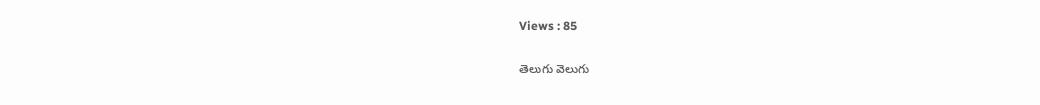Views : 85

తెలుగు వెలుగు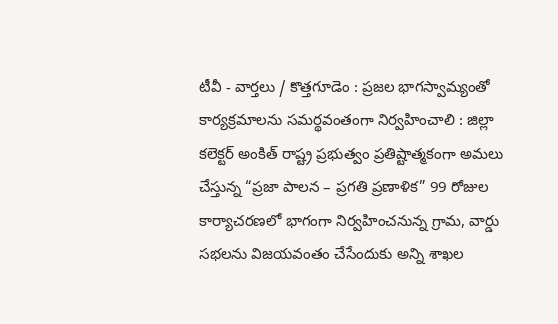టీవీ - వార్తలు / కొత్తగూడెం : ప్రజల భాగస్వామ్యంతో కార్యక్రమాలను సమర్థవంతంగా నిర్వహించాలి : జిల్లా కలెక్టర్ అంకిత్ రాష్ట్ర ప్రభుత్వం ప్రతిష్టాత్మకంగా అమలు చేస్తున్న “ప్రజా పాలన – ప్రగతి ప్రణాళిక” 99 రోజుల కార్యాచరణలో భాగంగా నిర్వహించనున్న గ్రామ, వార్డు సభలను విజయవంతం చేసేందుకు అన్ని శాఖల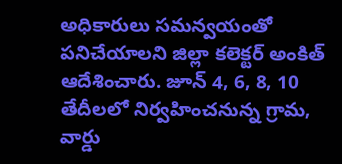అధికారులు సమన్వయంతో పనిచేయాలని జిల్లా కలెక్టర్ అంకిత్ ఆదేశించారు. జూన్ 4, 6, 8, 10 తేదీలలో నిర్వహించనున్న గ్రామ, వార్డు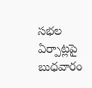సభల ఏర్పాట్లపై బుధవారం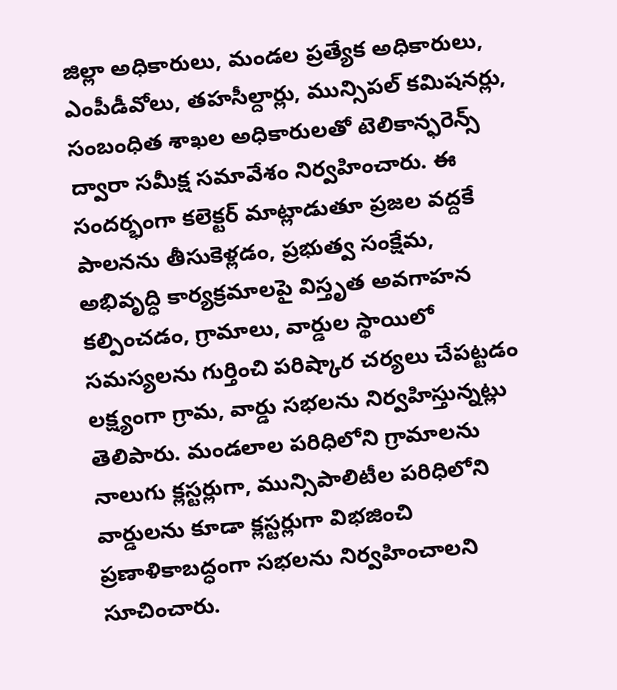జిల్లా అధికారులు, మండల ప్రత్యేక అధికారులు, ఎంపీడీవోలు, తహసీల్దార్లు, మున్సిపల్ కమిషనర్లు, సంబంధిత శాఖల అధికారులతో టెలికాన్ఫరెన్స్ ద్వారా సమీక్ష సమావేశం నిర్వహించారు. ఈ సందర్భంగా కలెక్టర్ మాట్లాడుతూ ప్రజల వద్దకే పాలనను తీసుకెళ్లడం, ప్రభుత్వ సంక్షేమ, అభివృద్ధి కార్యక్రమాలపై విస్తృత అవగాహన కల్పించడం, గ్రామాలు, వార్డుల స్థాయిలో సమస్యలను గుర్తించి పరిష్కార చర్యలు చేపట్టడం లక్ష్యంగా గ్రామ, వార్డు సభలను నిర్వహిస్తున్నట్లు తెలిపారు. మండలాల పరిధిలోని గ్రామాలను నాలుగు క్లస్టర్లుగా, మున్సిపాలిటీల పరిధిలోని వార్డులను కూడా క్లస్టర్లుగా విభజించి ప్రణాళికాబద్ధంగా సభలను నిర్వహించాలని సూచించారు.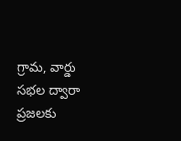గ్రామ, వార్డు సభల ద్వారా ప్రజలకు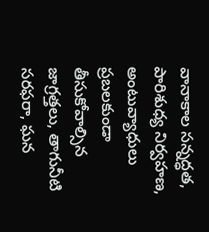వానాకాల సన్నద్ధత, పారిశుధ్య నిర్వహణ, అంటువ్యాధులు ప్రబలకుండా తీసుకోవాల్సిన జాగ్రత్తలు, తాగునీటి సరఫరా, ఘన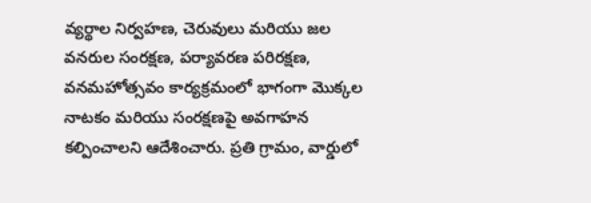వ్యర్థాల నిర్వహణ, చెరువులు మరియు జల వనరుల సంరక్షణ, పర్యావరణ పరిరక్షణ, వనమహోత్సవం కార్యక్రమంలో భాగంగా మొక్కల నాటకం మరియు సంరక్షణపై అవగాహన కల్పించాలని ఆదేశించారు. ప్రతి గ్రామం, వార్డులో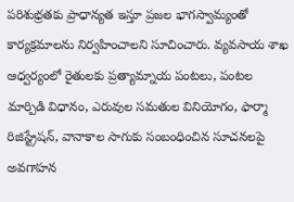పరిశుభ్రతకు ప్రాధాన్యత ఇస్తూ ప్రజల భాగస్వామ్యంతో కార్యక్రమాలను నిర్వహించాలని సూచించారు. వ్యవసాయ శాఖ ఆధ్వర్యంలో రైతులకు ప్రత్యామ్నాయ పంటలు, పంటల మార్పిడి విధానం, ఎరువుల సమతుల వినియోగం, ఫార్మా రిజిస్ట్రేషన్, వానాకాల సాగుకు సంబంధించిన సూచనలపై అవగాహన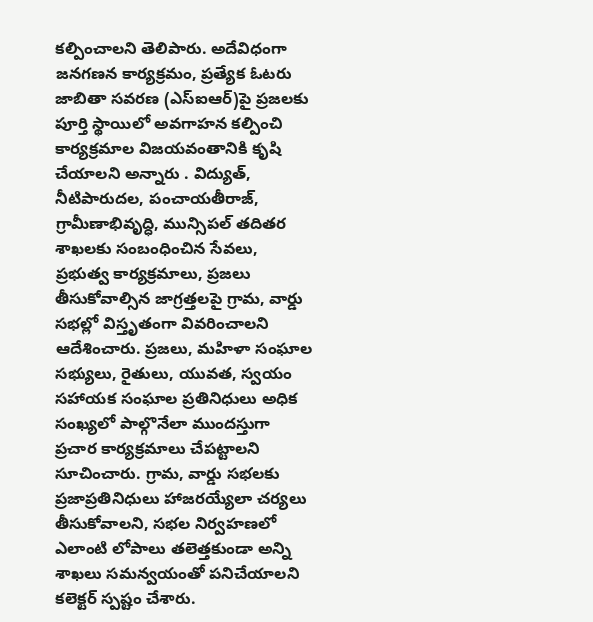కల్పించాలని తెలిపారు. అదేవిధంగా జనగణన కార్యక్రమం, ప్రత్యేక ఓటరు జాబితా సవరణ (ఎస్‌ఐఆర్)పై ప్రజలకు పూర్తి స్థాయిలో అవగాహన కల్పించి కార్యక్రమాల విజయవంతానికి కృషి చేయాలని అన్నారు . విద్యుత్, నీటిపారుదల, పంచాయతీరాజ్, గ్రామీణాభివృద్ధి, మున్సిపల్ తదితర శాఖలకు సంబంధించిన సేవలు, ప్రభుత్వ కార్యక్రమాలు, ప్రజలు తీసుకోవాల్సిన జాగ్రత్తలపై గ్రామ, వార్డు సభల్లో విస్తృతంగా వివరించాలని ఆదేశించారు. ప్రజలు, మహిళా సంఘాల సభ్యులు, రైతులు, యువత, స్వయం సహాయక సంఘాల ప్రతినిధులు అధిక సంఖ్యలో పాల్గొనేలా ముందస్తుగా ప్రచార కార్యక్రమాలు చేపట్టాలని సూచించారు. గ్రామ, వార్డు సభలకు ప్రజాప్రతినిధులు హాజరయ్యేలా చర్యలు తీసుకోవాలని, సభల నిర్వహణలో ఎలాంటి లోపాలు తలెత్తకుండా అన్ని శాఖలు సమన్వయంతో పనిచేయాలని కలెక్టర్ స్పష్టం చేశారు.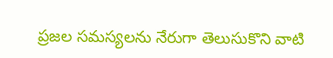ప్రజల సమస్యలను నేరుగా తెలుసుకొని వాటి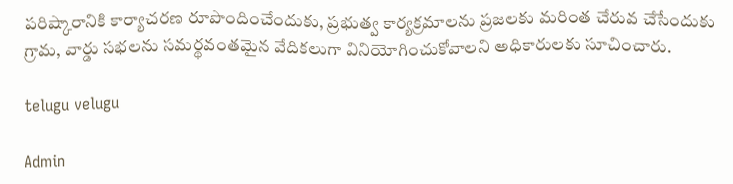పరిష్కారానికి కార్యాచరణ రూపొందించేందుకు, ప్రభుత్వ కార్యక్రమాలను ప్రజలకు మరింత చేరువ చేసేందుకు గ్రామ, వార్డు సభలను సమర్థవంతమైన వేదికలుగా వినియోగించుకోవాలని అధికారులకు సూచించారు.

telugu velugu

Admin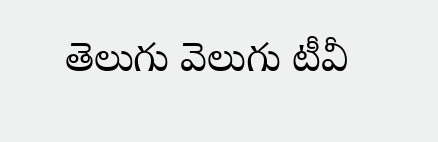తెలుగు వెలుగు టీవీ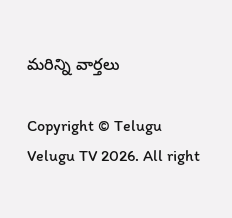మరిన్ని వార్తలు

Copyright © Telugu Velugu TV 2026. All right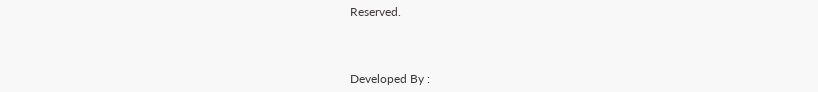Reserved.



Developed By :